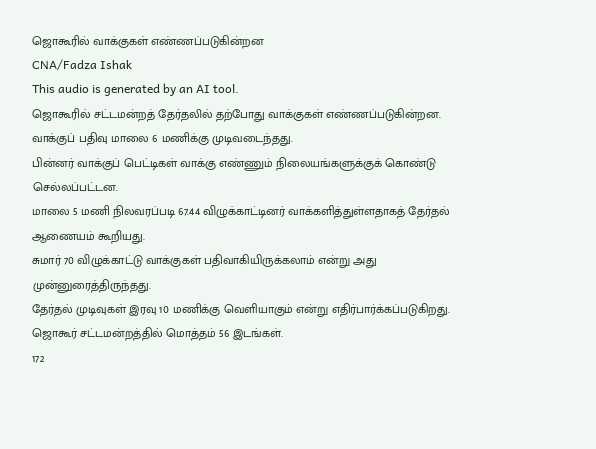ஜொகூரில் வாக்குகள் எண்ணப்படுகின்றன
CNA/Fadza Ishak
This audio is generated by an AI tool.
ஜொகூரில் சட்டமன்றத் தேர்தலில் தற்போது வாக்குகள் எண்ணப்படுகின்றன.
வாக்குப் பதிவு மாலை 6 மணிக்கு முடிவடைந்தது.
பின்னர் வாக்குப் பெட்டிகள் வாக்கு எண்ணும் நிலையங்களுக்குக் கொண்டு செல்லப்பட்டன.
மாலை 5 மணி நிலவரப்படி 67.44 விழுக்காட்டினர் வாக்களித்துள்ளதாகத் தேர்தல் ஆணையம் கூறியது.
சுமார் 70 விழுக்காட்டு வாக்குகள் பதிவாகியிருக்கலாம் என்று அது முன்னுரைத்திருந்தது.
தேர்தல் முடிவுகள் இரவு 10 மணிக்கு வெளியாகும் என்று எதிர்பார்க்கப்படுகிறது.
ஜொகூர் சட்டமன்றத்தில் மொத்தம் 56 இடங்கள்.
172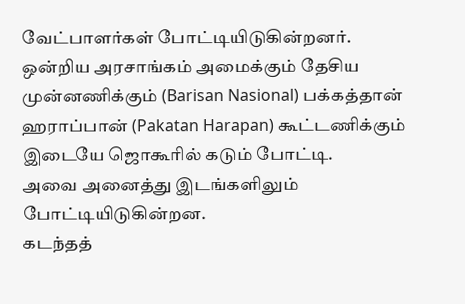வேட்பாளர்கள் போட்டியிடுகின்றனர்.
ஒன்றிய அரசாங்கம் அமைக்கும் தேசிய முன்னணிக்கும் (Barisan Nasional) பக்கத்தான் ஹராப்பான் (Pakatan Harapan) கூட்டணிக்கும் இடையே ஜொகூரில் கடும் போட்டி.
அவை அனைத்து இடங்களிலும் போட்டியிடுகின்றன.
கடந்தத்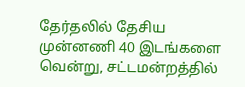தேர்தலில் தேசிய முன்னணி 40 இடங்களை வென்று, சட்டமன்றத்தில்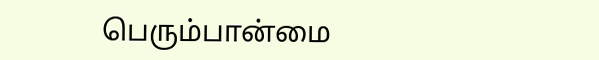பெரும்பான்மை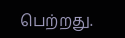பெற்றது.